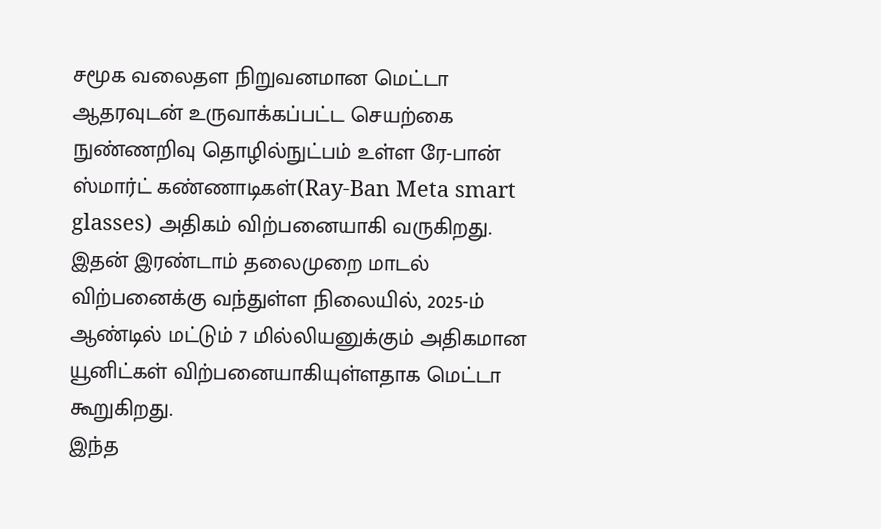சமூக வலைதள நிறுவனமான மெட்டா ஆதரவுடன் உருவாக்கப்பட்ட செயற்கை நுண்ணறிவு தொழில்நுட்பம் உள்ள ரே-பான் ஸ்மார்ட் கண்ணாடிகள்(Ray-Ban Meta smart glasses) அதிகம் விற்பனையாகி வருகிறது. இதன் இரண்டாம் தலைமுறை மாடல் விற்பனைக்கு வந்துள்ள நிலையில், 2025-ம் ஆண்டில் மட்டும் 7 மில்லியனுக்கும் அதிகமான யூனிட்கள் விற்பனையாகியுள்ளதாக மெட்டா கூறுகிறது.
இந்த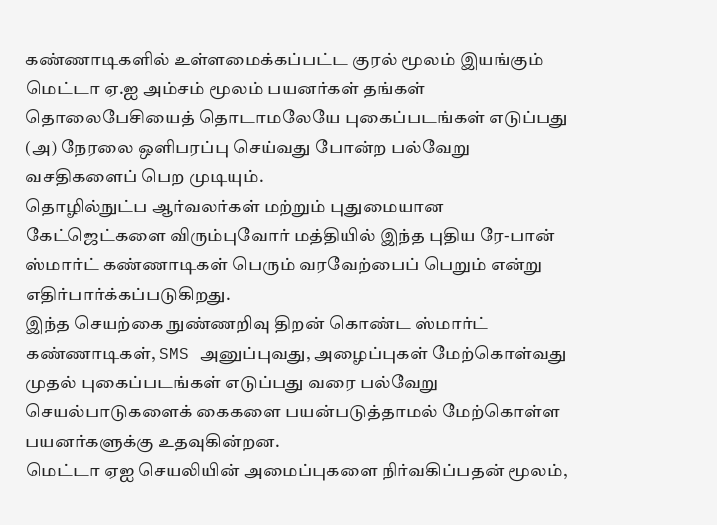கண்ணாடிகளில் உள்ளமைக்கப்பட்ட குரல் மூலம் இயங்கும் மெட்டா ஏ.ஐ அம்சம் மூலம் பயனர்கள் தங்கள் தொலைபேசியைத் தொடாமலேயே புகைப்படங்கள் எடுப்பது (அ) நேரலை ஒளிபரப்பு செய்வது போன்ற பல்வேறு வசதிகளைப் பெற முடியும்.
தொழில்நுட்ப ஆர்வலர்கள் மற்றும் புதுமையான கேட்ஜெட்களை விரும்புவோர் மத்தியில் இந்த புதிய ரே-பான் ஸ்மார்ட் கண்ணாடிகள் பெரும் வரவேற்பைப் பெறும் என்று எதிர்பார்க்கப்படுகிறது.
இந்த செயற்கை நுண்ணறிவு திறன் கொண்ட ஸ்மார்ட் கண்ணாடிகள், SMS அனுப்புவது, அழைப்புகள் மேற்கொள்வது முதல் புகைப்படங்கள் எடுப்பது வரை பல்வேறு செயல்பாடுகளைக் கைகளை பயன்படுத்தாமல் மேற்கொள்ள பயனர்களுக்கு உதவுகின்றன.
மெட்டா ஏஐ செயலியின் அமைப்புகளை நிர்வகிப்பதன் மூலம்,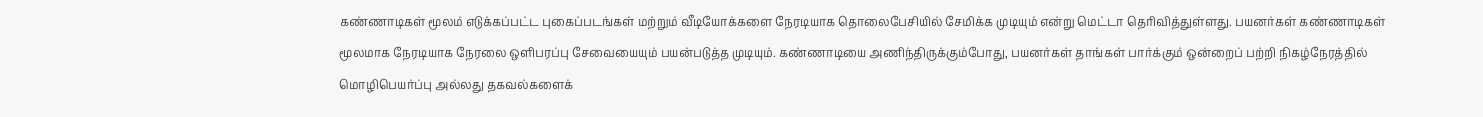கண்ணாடிகள் மூலம் எடுக்கப்பட்ட புகைப்படங்கள் மற்றும் வீடியோக்களை நேரடியாக தொலைபேசியில் சேமிக்க முடியும் என்று மெட்டா தெரிவித்துள்ளது. பயனர்கள் கண்ணாடிகள் மூலமாக நேரடியாக நேரலை ஒளிபரப்பு சேவையையும் பயன்படுத்த முடியும். கண்ணாடியை அணிந்திருக்கும்போது, பயனர்கள் தாங்கள் பார்க்கும் ஒன்றைப் பற்றி நிகழ்நேரத்தில் மொழிபெயர்ப்பு அல்லது தகவல்களைக்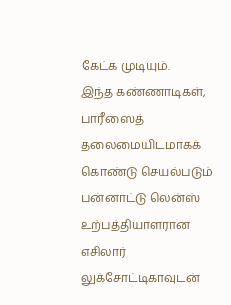கேட்க முடியும்.
இந்த கண்ணாடிகள், பாரீஸைத் தலைமையிடமாகக் கொண்டு செயல்படும் பன்னாட்டு லென்ஸ் உற்பத்தியாளரான எசிலார் லுக்சோட்டிகாவுடன்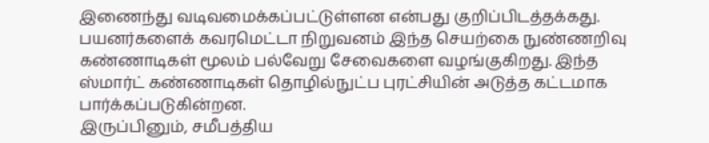இணைந்து வடிவமைக்கப்பட்டுள்ளன என்பது குறிப்பிடத்தக்கது. பயனர்களைக் கவரமெட்டா நிறுவனம் இந்த செயற்கை நுண்ணறிவு கண்ணாடிகள் மூலம் பல்வேறு சேவைகளை வழங்குகிறது. இந்த ஸ்மார்ட் கண்ணாடிகள் தொழில்நுட்ப புரட்சியின் அடுத்த கட்டமாக பார்க்கப்படுகின்றன.
இருப்பினும், சமீபத்திய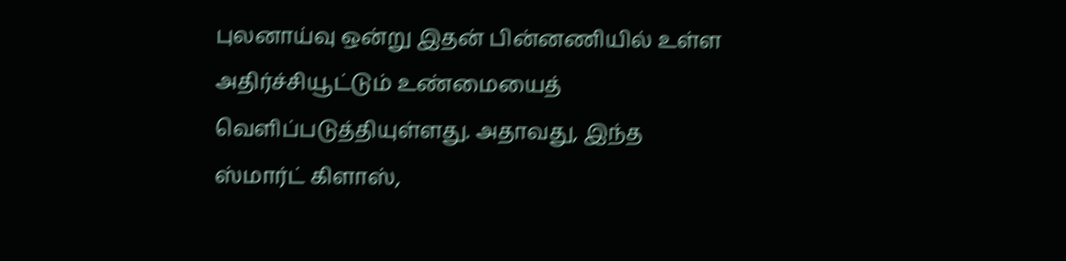புலனாய்வு ஒன்று இதன் பின்னணியில் உள்ள அதிர்ச்சியூட்டும் உண்மையைத் வெளிப்படுத்தியுள்ளது. அதாவது, இந்த ஸ்மார்ட் கிளாஸ்,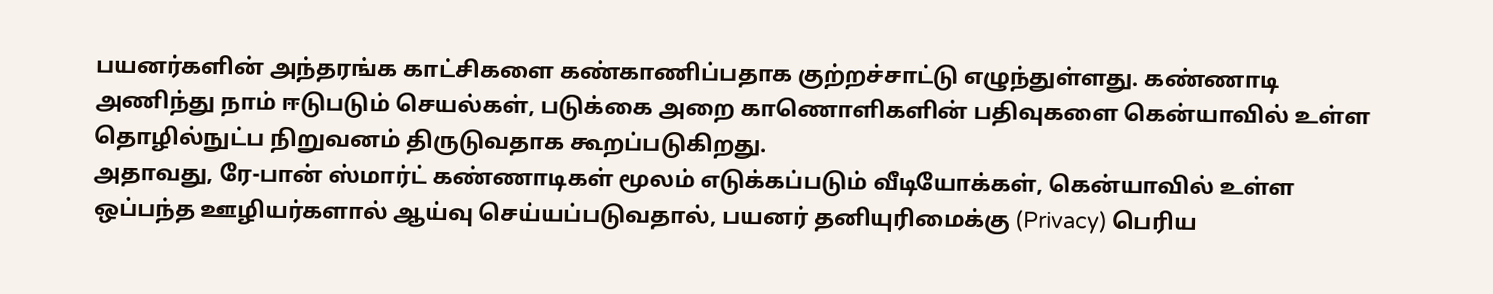பயனர்களின் அந்தரங்க காட்சிகளை கண்காணிப்பதாக குற்றச்சாட்டு எழுந்துள்ளது. கண்ணாடி அணிந்து நாம் ஈடுபடும் செயல்கள், படுக்கை அறை காணொளிகளின் பதிவுகளை கென்யாவில் உள்ள தொழில்நுட்ப நிறுவனம் திருடுவதாக கூறப்படுகிறது.
அதாவது, ரே-பான் ஸ்மார்ட் கண்ணாடிகள் மூலம் எடுக்கப்படும் வீடியோக்கள், கென்யாவில் உள்ள ஒப்பந்த ஊழியர்களால் ஆய்வு செய்யப்படுவதால், பயனர் தனியுரிமைக்கு (Privacy) பெரிய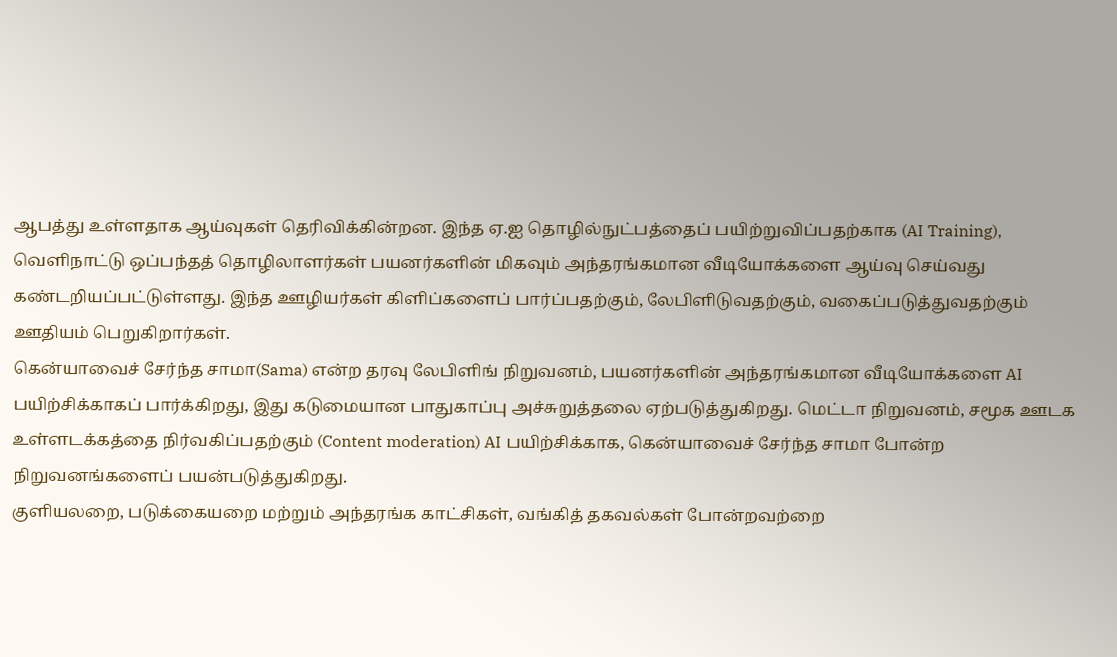ஆபத்து உள்ளதாக ஆய்வுகள் தெரிவிக்கின்றன. இந்த ஏ.ஐ தொழில்நுட்பத்தைப் பயிற்றுவிப்பதற்காக (AI Training), வெளிநாட்டு ஒப்பந்தத் தொழிலாளர்கள் பயனர்களின் மிகவும் அந்தரங்கமான வீடியோக்களை ஆய்வு செய்வது கண்டறியப்பட்டுள்ளது. இந்த ஊழியர்கள் கிளிப்களைப் பார்ப்பதற்கும், லேபிளிடுவதற்கும், வகைப்படுத்துவதற்கும் ஊதியம் பெறுகிறார்கள்.
கென்யாவைச் சேர்ந்த சாமா(Sama) என்ற தரவு லேபிளிங் நிறுவனம், பயனர்களின் அந்தரங்கமான வீடியோக்களை AI பயிற்சிக்காகப் பார்க்கிறது, இது கடுமையான பாதுகாப்பு அச்சுறுத்தலை ஏற்படுத்துகிறது. மெட்டா நிறுவனம், சமூக ஊடக உள்ளடக்கத்தை நிர்வகிப்பதற்கும் (Content moderation) AI பயிற்சிக்காக, கென்யாவைச் சேர்ந்த சாமா போன்ற நிறுவனங்களைப் பயன்படுத்துகிறது.
குளியலறை, படுக்கையறை மற்றும் அந்தரங்க காட்சிகள், வங்கித் தகவல்கள் போன்றவற்றை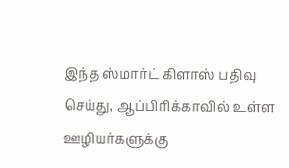இந்த ஸ்மார்ட் கிளாஸ் பதிவு செய்து, ஆப்பிரிக்காவில் உள்ள ஊழியர்களுக்கு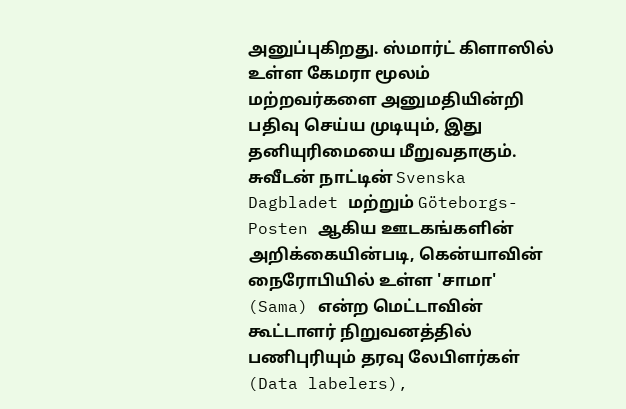அனுப்புகிறது. ஸ்மார்ட் கிளாஸில் உள்ள கேமரா மூலம் மற்றவர்களை அனுமதியின்றி பதிவு செய்ய முடியும், இது தனியுரிமையை மீறுவதாகும்.
சுவீடன் நாட்டின் Svenska Dagbladet மற்றும் Göteborgs-Posten ஆகிய ஊடகங்களின் அறிக்கையின்படி, கென்யாவின் நைரோபியில் உள்ள 'சாமா' (Sama) என்ற மெட்டாவின் கூட்டாளர் நிறுவனத்தில் பணிபுரியும் தரவு லேபிளர்கள் (Data labelers),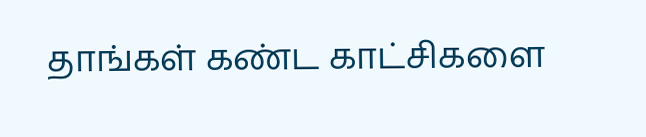தாங்கள் கண்ட காட்சிகளை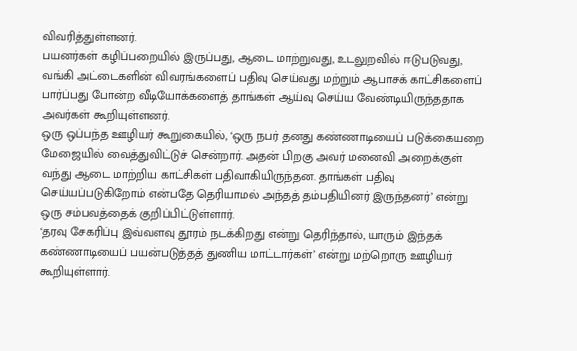விவரித்துள்ளனர்.
பயனர்கள் கழிப்பறையில் இருப்பது, ஆடை மாற்றுவது, உடலுறவில் ஈடுபடுவது, வங்கி அட்டைகளின் விவரங்களைப் பதிவு செய்வது மற்றும் ஆபாசக் காட்சிகளைப் பார்ப்பது போன்ற வீடியோக்களைத் தாங்கள் ஆய்வு செய்ய வேண்டியிருந்ததாக அவர்கள் கூறியுள்ளனர்.
ஒரு ஒப்பந்த ஊழியர் கூறுகையில், ‘ஒரு நபர் தனது கண்ணாடியைப் படுக்கையறை மேஜையில் வைத்துவிட்டுச் சென்றார். அதன் பிறகு அவர் மனைவி அறைக்குள் வந்து ஆடை மாற்றிய காட்சிகள் பதிவாகியிருந்தன. தாங்கள் பதிவு செய்யப்படுகிறோம் என்பதே தெரியாமல் அந்தத் தம்பதியினர் இருந்தனர்’ என்று ஒரு சம்பவத்தைக் குறிப்பிட்டுள்ளார்.
‘தரவு சேகரிப்பு இவ்வளவு தூரம் நடக்கிறது என்று தெரிந்தால், யாரும் இந்தக் கண்ணாடியைப் பயன்படுத்தத் துணிய மாட்டார்கள்’ என்று மற்றொரு ஊழியர் கூறியுள்ளார்.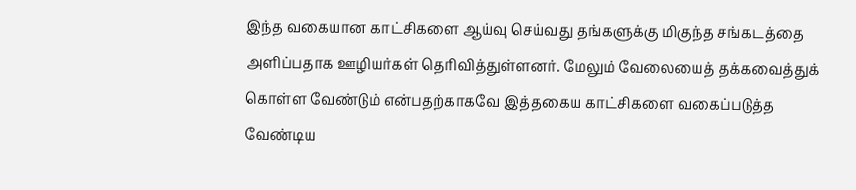இந்த வகையான காட்சிகளை ஆய்வு செய்வது தங்களுக்கு மிகுந்த சங்கடத்தை அளிப்பதாக ஊழியர்கள் தெரிவித்துள்ளனர். மேலும் வேலையைத் தக்கவைத்துக் கொள்ள வேண்டும் என்பதற்காகவே இத்தகைய காட்சிகளை வகைப்படுத்த வேண்டிய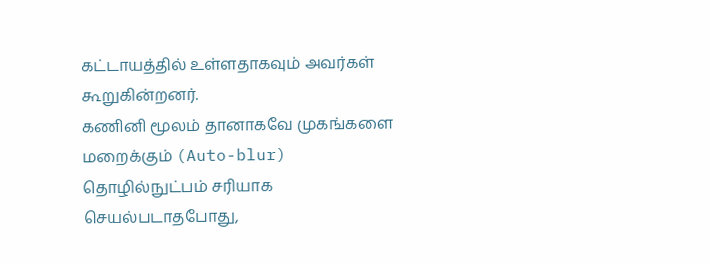கட்டாயத்தில் உள்ளதாகவும் அவர்கள் கூறுகின்றனர்.
கணினி மூலம் தானாகவே முகங்களை மறைக்கும் (Auto-blur) தொழில்நுட்பம் சரியாக செயல்படாதபோது,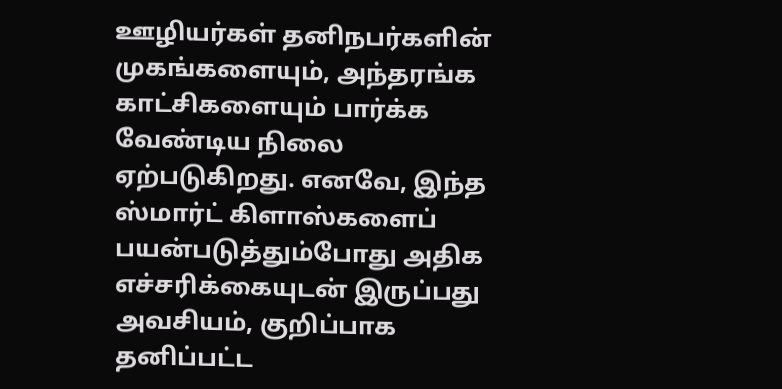ஊழியர்கள் தனிநபர்களின் முகங்களையும், அந்தரங்க காட்சிகளையும் பார்க்க வேண்டிய நிலை ஏற்படுகிறது. எனவே, இந்த ஸ்மார்ட் கிளாஸ்களைப் பயன்படுத்தும்போது அதிக எச்சரிக்கையுடன் இருப்பது அவசியம், குறிப்பாக தனிப்பட்ட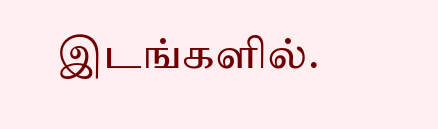இடங்களில்.